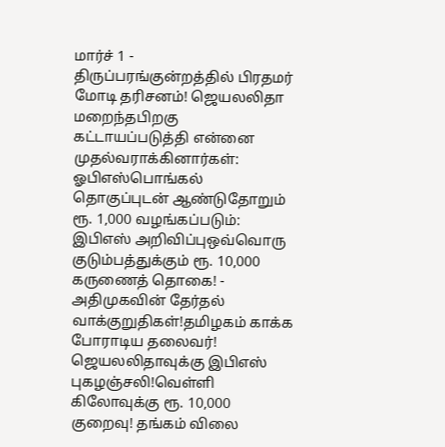மார்ச் 1 - திருப்பரங்குன்றத்தில் பிரதமர் மோடி தரிசனம்! ஜெயலலிதா மறைந்தபிறகு கட்டாயப்படுத்தி என்னை முதல்வராக்கினார்கள்: ஓபிஎஸ்பொங்கல் தொகுப்புடன் ஆண்டுதோறும் ரூ. 1,000 வழங்கப்படும்: இபிஎஸ் அறிவிப்புஒவ்வொரு குடும்பத்துக்கும் ரூ. 10,000 கருணைத் தொகை! - அதிமுகவின் தேர்தல் வாக்குறுதிகள்!தமிழகம் காக்க போராடிய தலைவர்! ஜெயலலிதாவுக்கு இபிஎஸ் புகழஞ்சலி!வெள்ளி கிலோவுக்கு ரூ. 10,000 குறைவு! தங்கம் விலை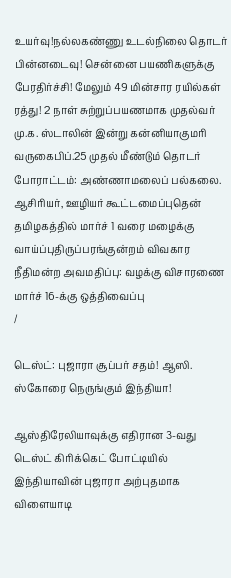உயர்வு!நல்லகண்ணு உடல்நிலை தொடர் பின்னடைவு! சென்னை பயணிகளுக்கு பேரதிர்ச்சி! மேலும் 49 மின்சார ரயில்கள் ரத்து! 2 நாள் சுற்றுப்பயணமாக முதல்வர் மு.க. ஸ்டாலின் இன்று கன்னியாகுமரி வருகைபிப்.25 முதல் மீண்டும் தொடர் போராட்டம்: அண்ணாமலைப் பல்கலை. ஆசிரியர், ஊழியர் கூட்டமைப்புதென் தமிழகத்தில் மார்ச் 1 வரை மழைக்கு வாய்ப்புதிருப்பரங்குன்றம் விவகார நீதிமன்ற அவமதிப்பு: வழக்கு விசாரணை மார்ச் 16-க்கு ஒத்திவைப்பு
/

டெஸ்ட்: புஜாரா சூப்பர் சதம்! ஆஸி. ஸ்கோரை நெருங்கும் இந்தியா!

ஆஸ்திரேலியாவுக்கு எதிரான 3-வது டெஸ்ட் கிரிக்கெட் போட்டியில் இந்தியாவின் புஜாரா அற்புதமாக விளையாடி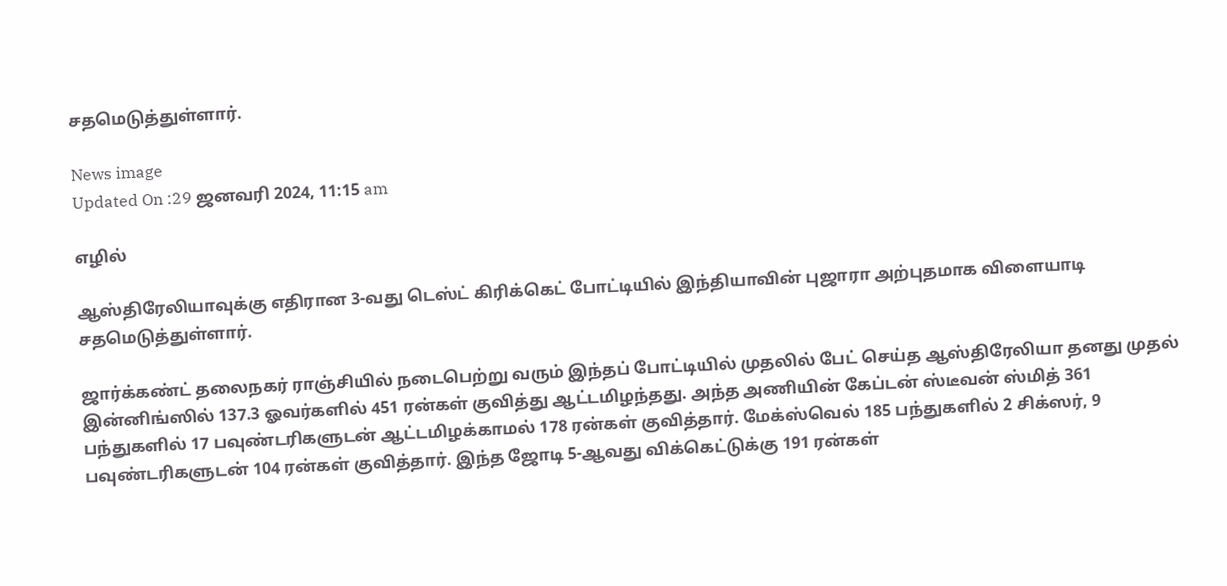சதமெடுத்துள்ளார்.

News image
Updated On :29 ஜனவரி 2024, 11:15 am

எழில்

ஆஸ்திரேலியாவுக்கு எதிரான 3-வது டெஸ்ட் கிரிக்கெட் போட்டியில் இந்தியாவின் புஜாரா அற்புதமாக விளையாடி சதமெடுத்துள்ளார்.

ஜார்க்கண்ட் தலைநகர் ராஞ்சியில் நடைபெற்று வரும் இந்தப் போட்டியில் முதலில் பேட் செய்த ஆஸ்திரேலியா தனது முதல் இன்னிங்ஸில் 137.3 ஓவர்களில் 451 ரன்கள் குவித்து ஆட்டமிழந்தது. அந்த அணியின் கேப்டன் ஸ்டீவன் ஸ்மித் 361 பந்துகளில் 17 பவுண்டரிகளுடன் ஆட்டமிழக்காமல் 178 ரன்கள் குவித்தார். மேக்ஸ்வெல் 185 பந்துகளில் 2 சிக்ஸர், 9 பவுண்டரிகளுடன் 104 ரன்கள் குவித்தார். இந்த ஜோடி 5-ஆவது விக்கெட்டுக்கு 191 ரன்கள்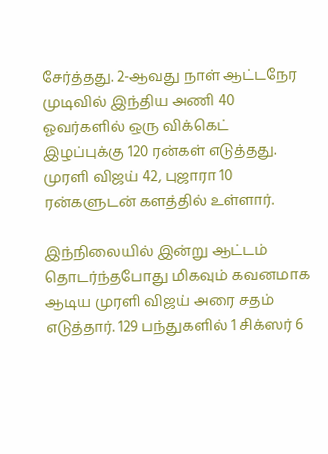சேர்த்தது. 2-ஆவது நாள் ஆட்டநேர முடிவில் இந்திய அணி 40 ஓவர்களில் ஒரு விக்கெட் இழப்புக்கு 120 ரன்கள் எடுத்தது. முரளி விஜய் 42, புஜாரா 10 ரன்களுடன் களத்தில் உள்ளார்.

இந்நிலையில் இன்று ஆட்டம் தொடர்ந்தபோது மிகவும் கவனமாக ஆடிய முரளி விஜய் அரை சதம் எடுத்தார். 129 பந்துகளில் 1 சிக்ஸர் 6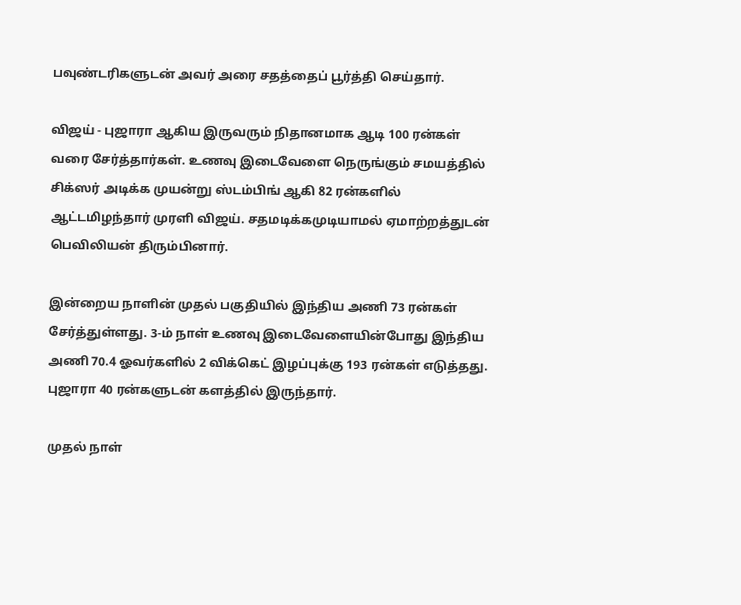பவுண்டரிகளுடன் அவர் அரை சதத்தைப் பூர்த்தி செய்தார்.

விஜய் - புஜாரா ஆகிய இருவரும் நிதானமாக ஆடி 100 ரன்கள் வரை சேர்த்தார்கள். உணவு இடைவேளை நெருங்கும் சமயத்தில் சிக்ஸர் அடிக்க முயன்று ஸ்டம்பிங் ஆகி 82 ரன்களில் ஆட்டமிழந்தார் முரளி விஜய். சதமடிக்கமுடியாமல் ஏமாற்றத்துடன் பெவிலியன் திரும்பினார்.

இன்றைய நாளின் முதல் பகுதியில் இந்திய அணி 73 ரன்கள் சேர்த்துள்ளது. 3-ம் நாள் உணவு இடைவேளையின்போது இந்திய அணி 70.4 ஓவர்களில் 2 விக்கெட் இழப்புக்கு 193 ரன்கள் எடுத்தது. புஜாரா 40 ரன்களுடன் களத்தில் இருந்தார்.

முதல் நாள்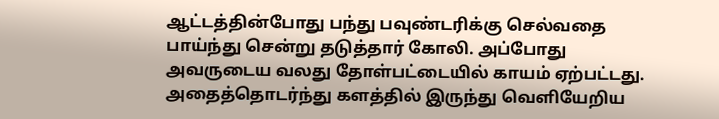ஆட்டத்தின்போது பந்து பவுண்டரிக்கு செல்வதை பாய்ந்து சென்று தடுத்தார் கோலி. அப்போது அவருடைய வலது தோள்பட்டையில் காயம் ஏற்பட்டது. அதைத்தொடர்ந்து களத்தில் இருந்து வெளியேறிய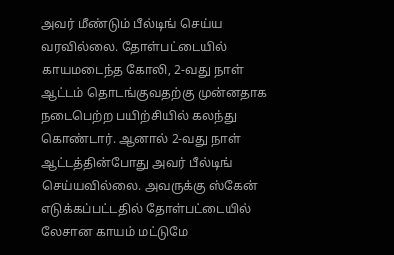அவர் மீண்டும் பீல்டிங் செய்ய வரவில்லை. தோள்பட்டையில் காயமடைந்த கோலி, 2-வது நாள் ஆட்டம் தொடங்குவதற்கு முன்னதாக நடைபெற்ற பயிற்சியில் கலந்து கொண்டார். ஆனால் 2-வது நாள் ஆட்டத்தின்போது அவர் பீல்டிங் செய்யவில்லை. அவருக்கு ஸ்கேன் எடுக்கப்பட்டதில் தோள்பட்டையில் லேசான காயம் மட்டுமே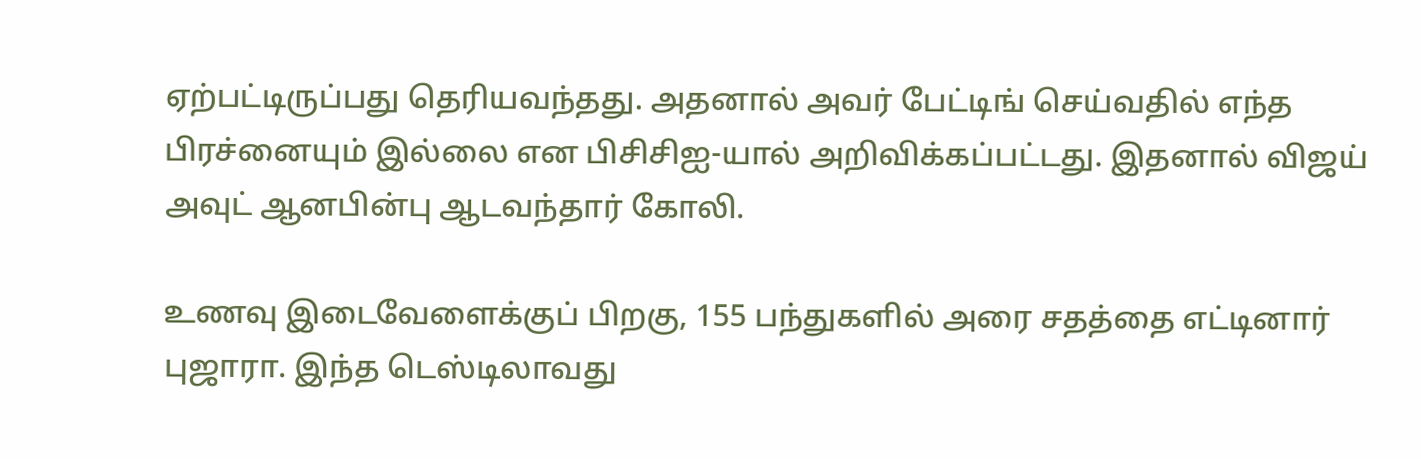ஏற்பட்டிருப்பது தெரியவந்தது. அதனால் அவர் பேட்டிங் செய்வதில் எந்த பிரச்னையும் இல்லை என பிசிசிஐ-யால் அறிவிக்கப்பட்டது. இதனால் விஜய் அவுட் ஆனபின்பு ஆடவந்தார் கோலி.

உணவு இடைவேளைக்குப் பிறகு, 155 பந்துகளில் அரை சதத்தை எட்டினார் புஜாரா. இந்த டெஸ்டிலாவது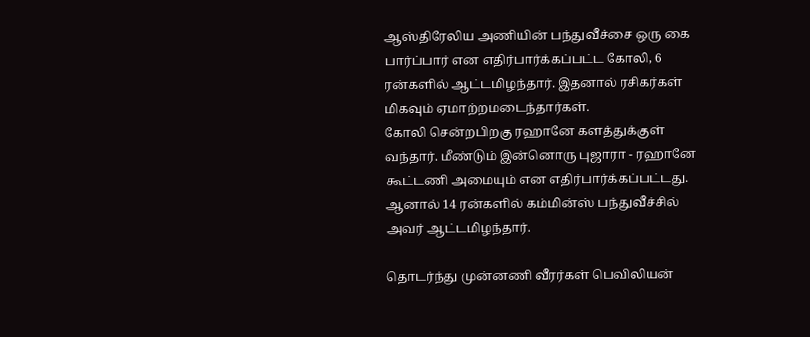ஆஸ்திரேலிய அணியின் பந்துவீச்சை ஒரு கை பார்ப்பார் என எதிர்பார்க்கப்பட்ட கோலி, 6 ரன்களில் ஆட்டமிழந்தார். இதனால் ரசிகர்கள் மிகவும் ஏமாற்றமடைந்தார்கள்.
கோலி சென்றபிறகு ரஹானே களத்துக்குள் வந்தார். மீண்டும் இன்னொரு புஜாரா - ரஹானே கூட்டணி அமையும் என எதிர்பார்க்கப்பட்டது. ஆனால் 14 ரன்களில் கம்மின்ஸ் பந்துவீச்சில் அவர் ஆட்டமிழந்தார்.

தொடர்ந்து முன்னணி வீரர்கள் பெவிலியன்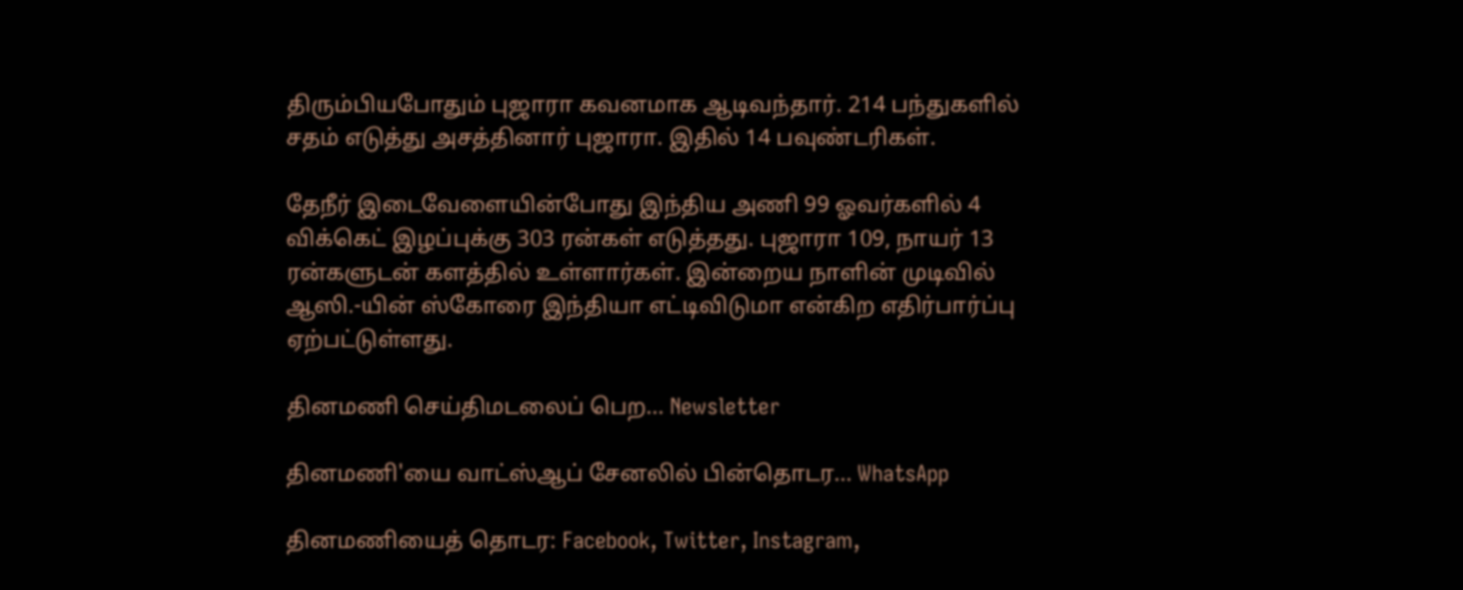திரும்பியபோதும் புஜாரா கவனமாக ஆடிவந்தார். 214 பந்துகளில் சதம் எடுத்து அசத்தினார் புஜாரா. இதில் 14 பவுண்டரிகள்.

தேநீர் இடைவேளையின்போது இந்திய அணி 99 ஓவர்களில் 4 விக்கெட் இழப்புக்கு 303 ரன்கள் எடுத்தது. புஜாரா 109, நாயர் 13 ரன்களுடன் களத்தில் உள்ளார்கள். இன்றைய நாளின் முடிவில் ஆஸி.-யின் ஸ்கோரை இந்தியா எட்டிவிடுமா என்கிற எதிர்பார்ப்பு ஏற்பட்டுள்ளது.

தினமணி செய்திமடலைப் பெற... Newsletter

தினமணி'யை வாட்ஸ்ஆப் சேனலில் பின்தொடர... WhatsApp

தினமணியைத் தொடர: Facebook, Twitter, Instagram,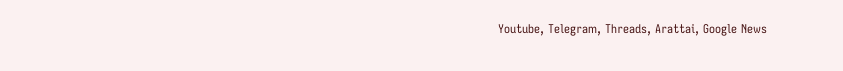Youtube, Telegram, Threads, Arattai, Google News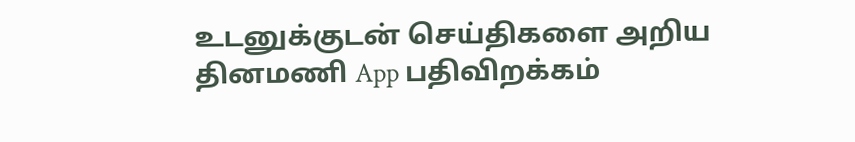உடனுக்குடன் செய்திகளை அறிய தினமணி App பதிவிறக்கம்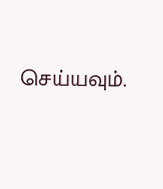செய்யவும்.